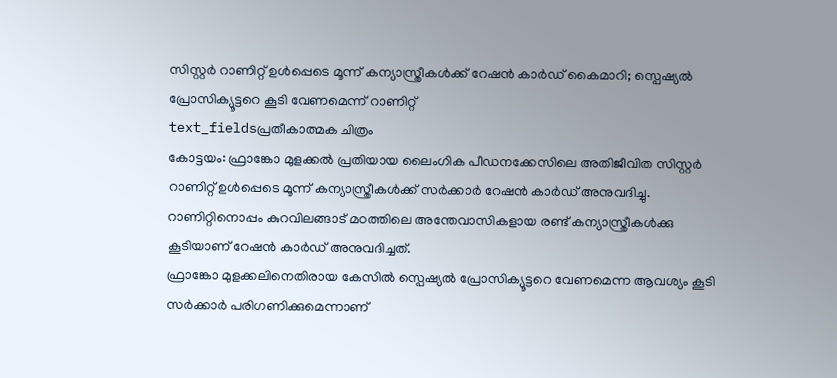സിസ്റ്റർ റാണിറ്റ് ഉൾപ്പെടെ മൂന്ന് കന്യാസ്ത്രീകൾക്ക് റേഷൻ കാർഡ് കൈമാറി; സ്പെഷ്യൽ പ്രോസിക്യൂട്ടറെ കൂടി വേണമെന്ന് റാണിറ്റ്
text_fieldsപ്രതീകാത്മക ചിത്രം
കോട്ടയം: ഫ്രാങ്കോ മുളക്കൽ പ്രതിയായ ലൈംഗിക പീഡനക്കേസിലെ അതിജീവിത സിസ്റ്റർ റാണിറ്റ് ഉൾപ്പെടെ മൂന്ന് കന്യാസ്ത്രീകൾക്ക് സർക്കാർ റേഷൻ കാർഡ് അനുവദിച്ചു. റാണിറ്റിനൊപ്പം കുറവിലങ്ങാട് മഠത്തിലെ അന്തേവാസികളായ രണ്ട് കന്യാസ്ത്രീകൾക്കു കൂടിയാണ് റേഷൻ കാർഡ് അനുവദിച്ചത്.
ഫ്രാങ്കോ മുളക്കലിനെതിരായ കേസിൽ സ്പെഷ്യൽ പ്രോസിക്യൂട്ടറെ വേണമെന്ന ആവശ്യം കൂടി സർക്കാർ പരിഗണിക്കുമെന്നാണ്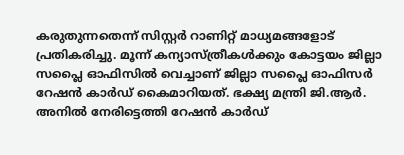കരുതുന്നതെന്ന് സിസ്റ്റർ റാണിറ്റ് മാധ്യമങ്ങളോട് പ്രതികരിച്ചു. മൂന്ന് കന്യാസ്ത്രീകൾക്കും കോട്ടയം ജില്ലാ സപ്ലൈ ഓഫിസിൽ വെച്ചാണ് ജില്ലാ സപ്ലൈ ഓഫിസർ റേഷൻ കാർഡ് കൈമാറിയത്. ഭക്ഷ്യ മന്ത്രി ജി.ആർ. അനിൽ നേരിട്ടെത്തി റേഷൻ കാർഡ്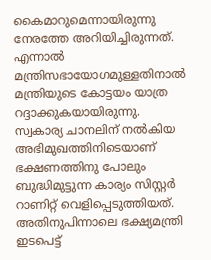കൈമാറുമെന്നായിരുന്നു നേരത്തേ അറിയിച്ചിരുന്നത്. എന്നാൽ മന്ത്രിസഭായോഗമുള്ളതിനാൽ മന്ത്രിയുടെ കോട്ടയം യാത്ര റദ്ദാക്കുകയായിരുന്നു.
സ്വകാര്യ ചാനലിന് നൽകിയ അഭിമുഖത്തിനിടെയാണ് ഭക്ഷണത്തിനു പോലും ബുദ്ധിമുട്ടുന്ന കാര്യം സിസ്റ്റർ റാണിറ്റ് വെളിപ്പെടുത്തിയത്. അതിനുപിന്നാലെ ഭക്ഷ്യമന്ത്രി ഇടപെട്ട്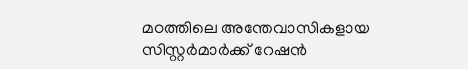മഠത്തിലെ അന്തേവാസികളായ സിസ്റ്റർമാർക്ക് റേഷൻ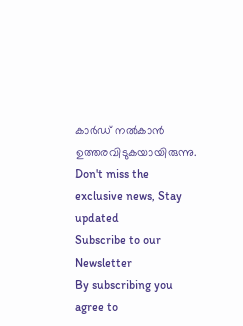കാർഡ് നൽകാൻ ഉത്തരവിടുകയായിരുന്നു.
Don't miss the exclusive news, Stay updated
Subscribe to our Newsletter
By subscribing you agree to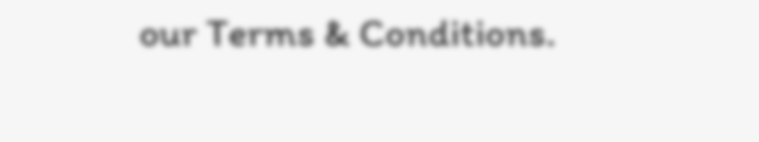our Terms & Conditions.